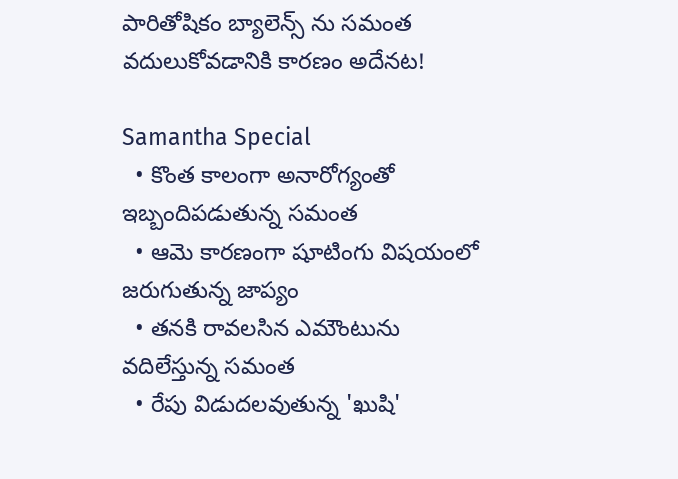పారితోషికం బ్యాలెన్స్ ను సమంత వదులుకోవడానికి కారణం అదేనట!

Samantha Special
  • కొంత కాలంగా అనారోగ్యంతో ఇబ్బందిపడుతున్న సమంత
  • ఆమె కారణంగా షూటింగు విషయంలో జరుగుతున్న జాప్యం
  • తనకి రావలసిన ఎమౌంటును వదిలేస్తున్న సమంత
  • రేపు విడుదలవుతున్న 'ఖుషి'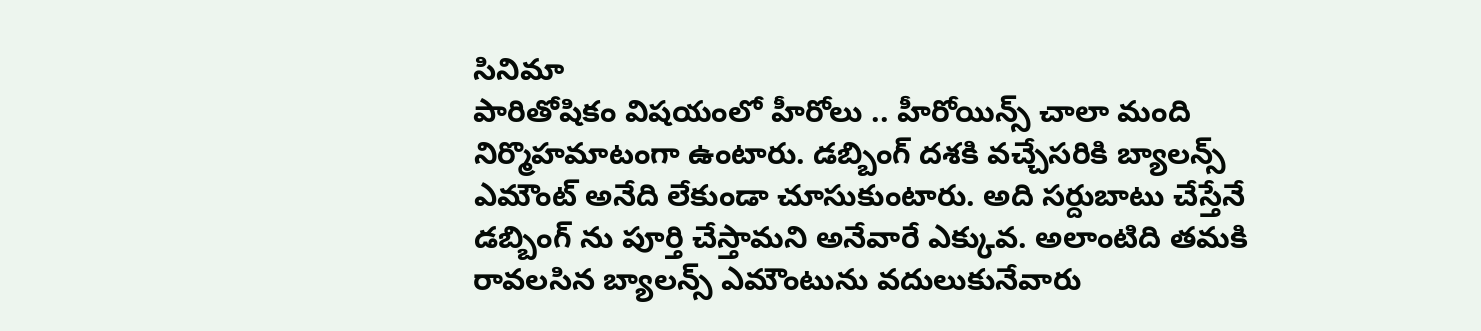సినిమా
పారితోషికం విషయంలో హీరోలు .. హీరోయిన్స్ చాలా మంది నిర్మొహమాటంగా ఉంటారు. డబ్బింగ్ దశకి వచ్చేసరికి బ్యాలన్స్ ఎమౌంట్ అనేది లేకుండా చూసుకుంటారు. అది సర్దుబాటు చేస్తేనే డబ్బింగ్ ను పూర్తి చేస్తామని అనేవారే ఎక్కువ. అలాంటిది తమకి రావలసిన బ్యాలన్స్ ఎమౌంటును వదులుకునేవారు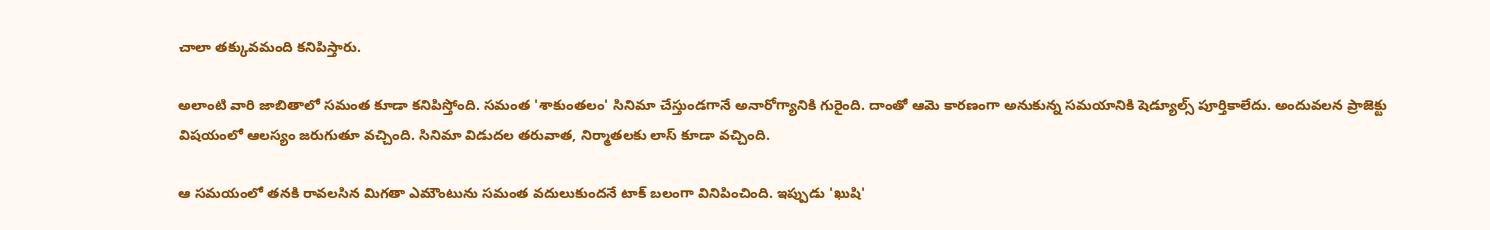చాలా తక్కువమంది కనిపిస్తారు.

అలాంటి వారి జాబితాలో సమంత కూడా కనిపిస్తోంది. సమంత 'శాకుంతలం' సినిమా చేస్తుండగానే అనారోగ్యానికి గురైంది. దాంతో ఆమె కారణంగా అనుకున్న సమయానికి షెడ్యూల్స్ పూర్తికాలేదు. అందువలన ప్రాజెక్టు విషయంలో ఆలస్యం జరుగుతూ వచ్చింది. సినిమా విడుదల తరువాత, నిర్మాతలకు లాస్ కూడా వచ్చింది.

ఆ సమయంలో తనకి రావలసిన మిగతా ఎమౌంటును సమంత వదులుకుందనే టాక్ బలంగా వినిపించింది. ఇప్పుడు 'ఖుషి'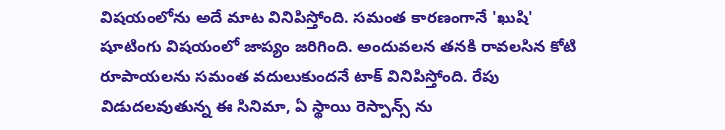విషయంలోను అదే మాట వినిపిస్తోంది. సమంత కారణంగానే 'ఖుషి' షూటింగు విషయంలో జాప్యం జరిగింది. అందువలన తనకి రావలసిన కోటి రూపాయలను సమంత వదులుకుందనే టాక్ వినిపిస్తోంది. రేపు విడుదలవుతున్న ఈ సినిమా, ఏ స్థాయి రెస్పాన్స్ ను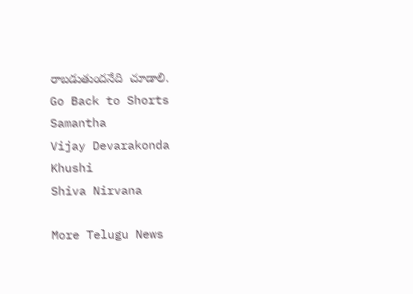రాబడుతుందనేది  చూడాలి.
Go Back to Shorts
Samantha
Vijay Devarakonda
Khushi
Shiva Nirvana

More Telugu News